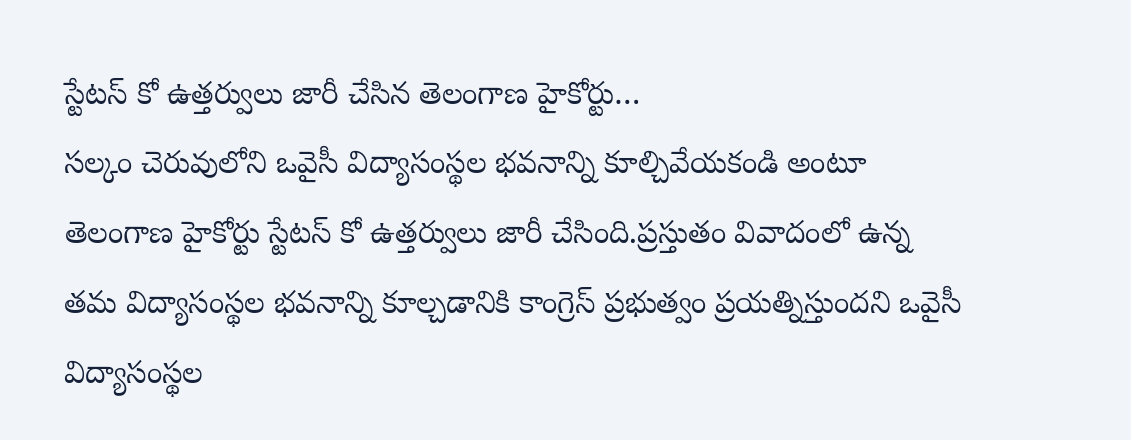స్టేటస్ కో ఉత్తర్వులు జారీ చేసిన తెలంగాణ హైకోర్టు…
సల్కం చెరువులోని ఒవైసీ విద్యాసంస్థల భవనాన్ని కూల్చివేయకండి అంటూ తెలంగాణ హైకోర్టు స్టేటస్ కో ఉత్తర్వులు జారీ చేసింది.ప్రస్తుతం వివాదంలో ఉన్న తమ విద్యాసంస్థల భవనాన్ని కూల్చడానికి కాంగ్రెస్ ప్రభుత్వం ప్రయత్నిస్తుందని ఒవైసీ విద్యాసంస్థల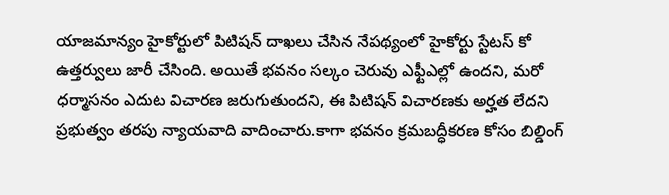యాజమాన్యం హైకోర్టులో పిటిషన్ దాఖలు చేసిన నేపథ్యంలో హైకోర్టు స్టేటస్ కో ఉత్తర్వులు జారీ చేసింది. అయితే భవనం సల్కం చెరువు ఎఫ్టీఎల్లో ఉందని, మరో ధర్మాసనం ఎదుట విచారణ జరుగుతుందని, ఈ పిటిషన్ విచారణకు అర్హత లేదని ప్రభుత్వం తరపు న్యాయవాది వాదించారు.కాగా భవనం క్రమబద్ధీకరణ కోసం బిల్డింగ్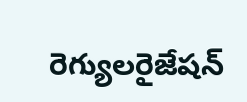రెగ్యులరైజేషన్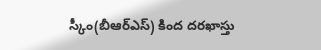స్కీం(బీఆర్ఎస్) కింద దరఖాస్తు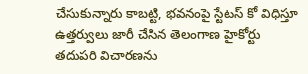చేసుకున్నారు కాబట్టి, భవనంపై స్టేటస్ కో విధిస్తూ ఉత్తర్వులు జారీ చేసిన తెలంగాణ హైకోర్టు తదుపరి విచారణను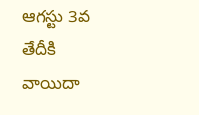ఆగస్టు 3వ తేదీకి వాయిదా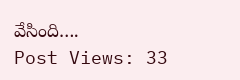వేసింది….
Post Views: 33